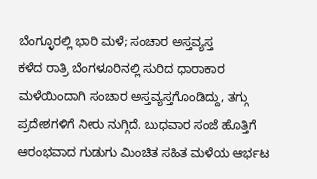ಬೆಂಗ್ಳೂರಲ್ಲಿ ಭಾರಿ ಮಳೆ; ಸಂಚಾರ ಅಸ್ತವ್ಯಸ್ತ
ಕಳೆದ ರಾತ್ರಿ ಬೆಂಗಳೂರಿನಲ್ಲಿ ಸುರಿದ ಧಾರಾಕಾರ ಮಳೆಯಿಂದಾಗಿ ಸಂಚಾರ ಅಸ್ತವ್ಯಸ್ತಗೊಂಡಿದ್ದು, ತಗ್ಗು ಪ್ರದೇಶಗಳಿಗೆ ನೀರು ನುಗ್ಗಿದೆ. ಬುಧವಾರ ಸಂಜೆ ಹೊತ್ತಿಗೆ ಆರಂಭವಾದ ಗುಡುಗು ಮಿಂಚಿತ ಸಹಿತ ಮಳೆಯ ಆರ್ಭಟ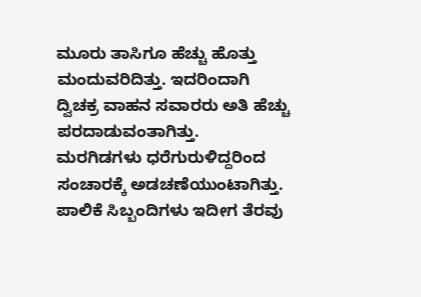ಮೂರು ತಾಸಿಗೂ ಹೆಚ್ಚು ಹೊತ್ತು ಮಂದುವರಿದಿತ್ತು. ಇದರಿಂದಾಗಿ ದ್ವಿಚಕ್ರ ವಾಹನ ಸವಾರರು ಅತಿ ಹೆಚ್ಚು ಪರದಾಡುವಂತಾಗಿತ್ತು.
ಮರಗಿಡಗಳು ಧರೆಗುರುಳಿದ್ದರಿಂದ ಸಂಚಾರಕ್ಕೆ ಅಡಚಣೆಯುಂಟಾಗಿತ್ತು. ಪಾಲಿಕೆ ಸಿಬ್ಬಂದಿಗಳು ಇದೀಗ ತೆರವು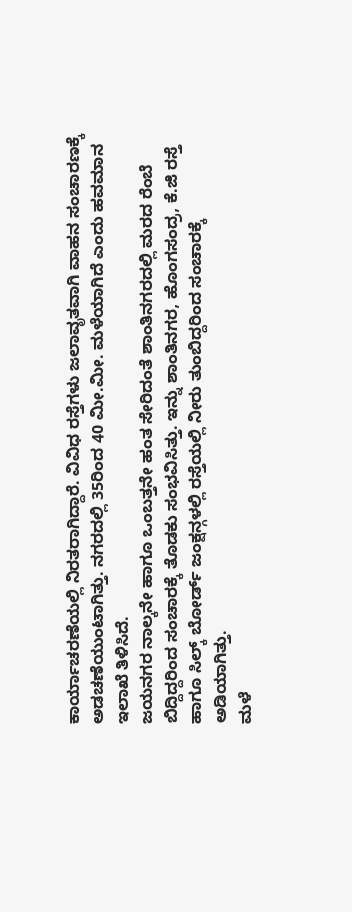ಕಾರ್ಯಾಚರಣೆಯಲ್ಲಿ ನಿರತರಾಗಿದ್ದಾರೆ. ವಿವಿಧ ರಸ್ತೆಗಳು ಜಲಾವೃತವಾಗಿ ವಾಹನ ಸಂಚಾರಣಕ್ಕೆ ಅಡಚಣೆಯುಂಟಾಗಿತ್ತು. ನಗರದಲ್ಲಿ 35ರಿಂದ 40 ಮೀ.ಮೀ. ಮಳೆಯಾಗಿದೆ ಎಂದು ಹವಮಾನ ಇಲಾಖೆ ತಿಳಿಸಿದೆ.
ಜಯನಗರ ನಾಲ್ಕನೇ ಹಾಗೂ ಒಂಬತ್ತನೇ ಹಂತ ಸೇರಿದಂತೆ ಶಾಂತಿನಗರದಲ್ಲಿ ಮರದ ರೆಂಬೆ ಬಿದ್ದಿದ್ದರಿಂದ ಸಂಚಾರಕ್ಕೆ ತೊಡಕು ಸಂಭವಿಸಿತ್ತು. ಇನ್ನು ಶಾಂತಿನಗರ, ಹೊಂಗಸಂದ್ರ, ಕೆ.ಜಿ ರಸ್ತೆ ಹಾಗೂ ಸಿಲ್ಕ್ ಬೋರ್ಡ್ ಜಂಕ್ಷನ್ಗಳಲ್ಲಿ ರಸ್ತೆಯಲ್ಲಿ ನೀರು ತುಂಬಿದ್ದರಿಂದ ಸಂಚಾರಕ್ಕೆ ಅಡಿಯಾಗಿತ್ತು.
ಮಳೆ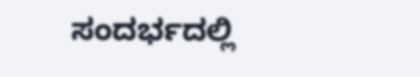ಸಂದರ್ಭದಲ್ಲಿ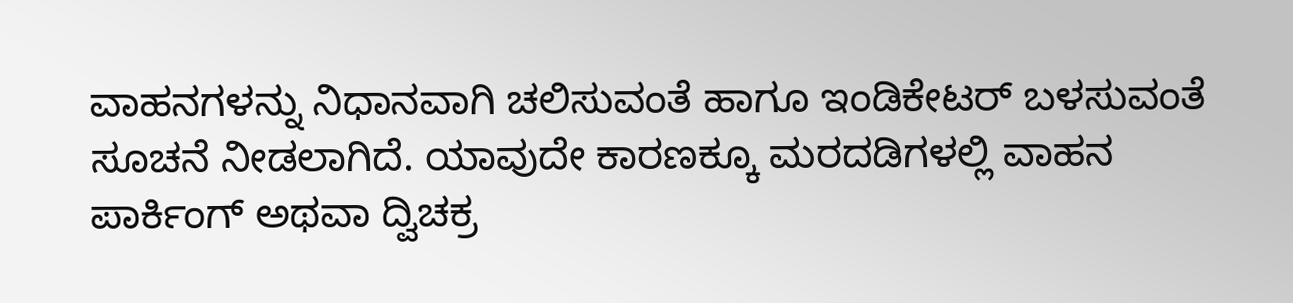ವಾಹನಗಳನ್ನು ನಿಧಾನವಾಗಿ ಚಲಿಸುವಂತೆ ಹಾಗೂ ಇಂಡಿಕೇಟರ್ ಬಳಸುವಂತೆ ಸೂಚನೆ ನೀಡಲಾಗಿದೆ. ಯಾವುದೇ ಕಾರಣಕ್ಕೂ ಮರದಡಿಗಳಲ್ಲಿ ವಾಹನ ಪಾರ್ಕಿಂಗ್ ಅಥವಾ ದ್ವಿಚಕ್ರ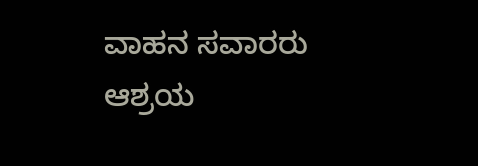ವಾಹನ ಸವಾರರು ಆಶ್ರಯ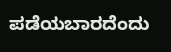ಪಡೆಯಬಾರದೆಂದು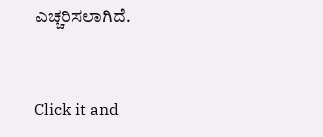ಎಚ್ಚರಿಸಲಾಗಿದೆ.


Click it and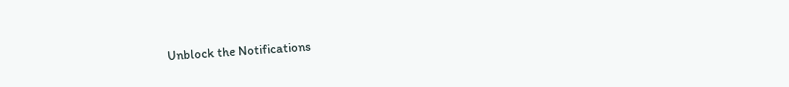Unblock the Notifications